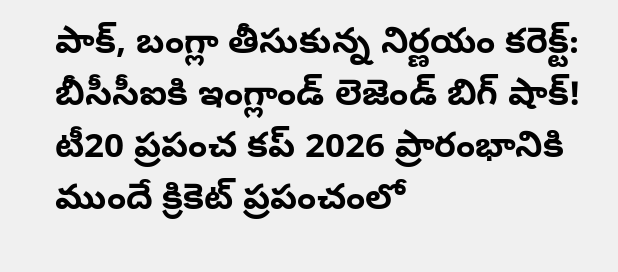పాక్, బంగ్లా తీసుకున్న నిర్ణయం కరెక్ట్: బీసీసీఐకి ఇంగ్లాండ్ లెజెండ్ బిగ్ షాక్!
టీ20 ప్రపంచ కప్ 2026 ప్రారంభానికి ముందే క్రికెట్ ప్రపంచంలో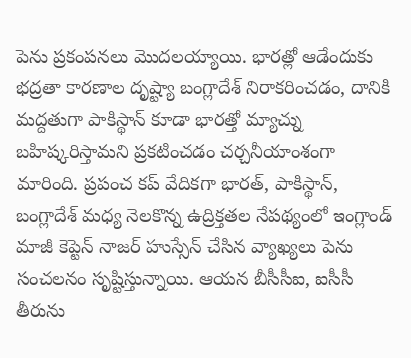పెను ప్రకంపనలు మొదలయ్యాయి. భారత్లో ఆడేందుకు భద్రతా కారణాల దృష్ట్యా బంగ్లాదేశ్ నిరాకరించడం, దానికి మద్దతుగా పాకిస్థాన్ కూడా భారత్తో మ్యాచ్ను బహిష్కరిస్తామని ప్రకటించడం చర్చనీయాంశంగా మారింది. ప్రపంచ కప్ వేదికగా భారత్, పాకిస్థాన్, బంగ్లాదేశ్ మధ్య నెలకొన్న ఉద్రిక్తతల నేపథ్యంలో ఇంగ్లాండ్ మాజీ కెప్టెన్ నాజర్ హుస్సేన్ చేసిన వ్యాఖ్యలు పెను సంచలనం సృష్టిస్తున్నాయి. ఆయన బీసీసీఐ, ఐసీసీ తీరును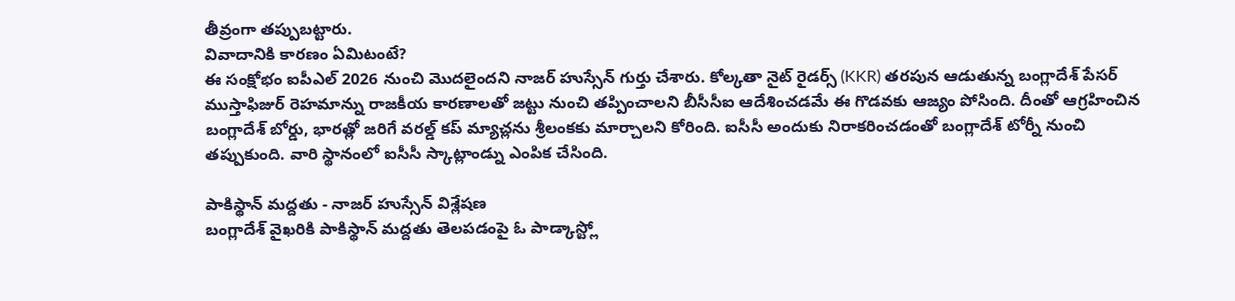తీవ్రంగా తప్పుబట్టారు.
వివాదానికి కారణం ఏమిటంటే?
ఈ సంక్షోభం ఐపీఎల్ 2026 నుంచి మొదలైందని నాజర్ హుస్సేన్ గుర్తు చేశారు. కోల్కతా నైట్ రైడర్స్ (KKR) తరపున ఆడుతున్న బంగ్లాదేశ్ పేసర్ ముస్తాఫిజుర్ రెహమాన్ను రాజకీయ కారణాలతో జట్టు నుంచి తప్పించాలని బీసీసీఐ ఆదేశించడమే ఈ గొడవకు ఆజ్యం పోసింది. దీంతో ఆగ్రహించిన బంగ్లాదేశ్ బోర్డు, భారత్లో జరిగే వరల్డ్ కప్ మ్యాచ్లను శ్రీలంకకు మార్చాలని కోరింది. ఐసీసీ అందుకు నిరాకరించడంతో బంగ్లాదేశ్ టోర్నీ నుంచి తప్పుకుంది. వారి స్థానంలో ఐసీసీ స్కాట్లాండ్ను ఎంపిక చేసింది.

పాకిస్థాన్ మద్దతు - నాజర్ హుస్సేన్ విశ్లేషణ
బంగ్లాదేశ్ వైఖరికి పాకిస్థాన్ మద్దతు తెలపడంపై ఓ పాడ్కాస్ట్లో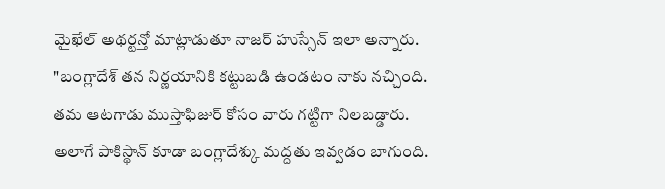మైఖేల్ అథర్టన్తో మాట్లాడుతూ నాజర్ హుస్సేన్ ఇలా అన్నారు. "బంగ్లాదేశ్ తన నిర్ణయానికి కట్టుబడి ఉండటం నాకు నచ్చింది. తమ ఆటగాడు ముస్తాఫిజుర్ కోసం వారు గట్టిగా నిలబడ్డారు. అలాగే పాకిస్థాన్ కూడా బంగ్లాదేశ్కు మద్దతు ఇవ్వడం బాగుంది.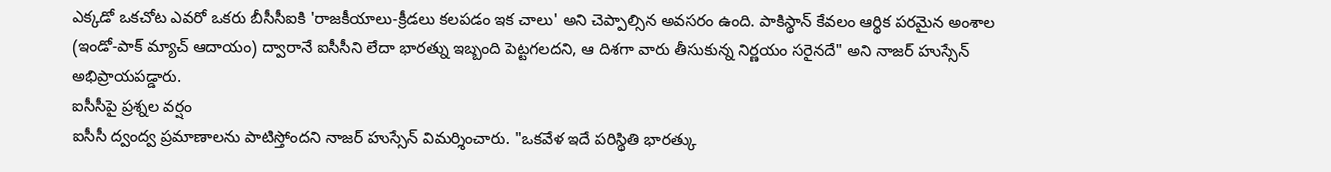ఎక్కడో ఒకచోట ఎవరో ఒకరు బీసీసీఐకి 'రాజకీయాలు-క్రీడలు కలపడం ఇక చాలు' అని చెప్పాల్సిన అవసరం ఉంది. పాకిస్థాన్ కేవలం ఆర్థిక పరమైన అంశాల (ఇండో-పాక్ మ్యాచ్ ఆదాయం) ద్వారానే ఐసీసీని లేదా భారత్ను ఇబ్బంది పెట్టగలదని, ఆ దిశగా వారు తీసుకున్న నిర్ణయం సరైనదే" అని నాజర్ హుస్సేన్ అభిప్రాయపడ్డారు.
ఐసీసీపై ప్రశ్నల వర్షం
ఐసీసీ ద్వంద్వ ప్రమాణాలను పాటిస్తోందని నాజర్ హుస్సేన్ విమర్శించారు. "ఒకవేళ ఇదే పరిస్థితి భారత్కు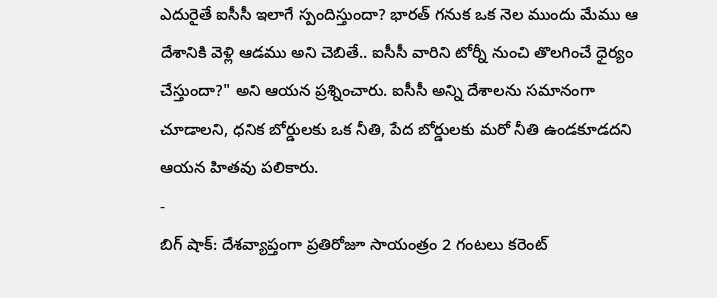ఎదురైతే ఐసీసీ ఇలాగే స్పందిస్తుందా? భారత్ గనుక ఒక నెల ముందు మేము ఆ దేశానికి వెళ్లి ఆడము అని చెబితే.. ఐసీసీ వారిని టోర్నీ నుంచి తొలగించే ధైర్యం చేస్తుందా?" అని ఆయన ప్రశ్నించారు. ఐసీసీ అన్ని దేశాలను సమానంగా చూడాలని, ధనిక బోర్డులకు ఒక నీతి, పేద బోర్డులకు మరో నీతి ఉండకూడదని ఆయన హితవు పలికారు.
-
బిగ్ షాక్: దేశవ్యాప్తంగా ప్రతిరోజూ సాయంత్రం 2 గంటలు కరెంట్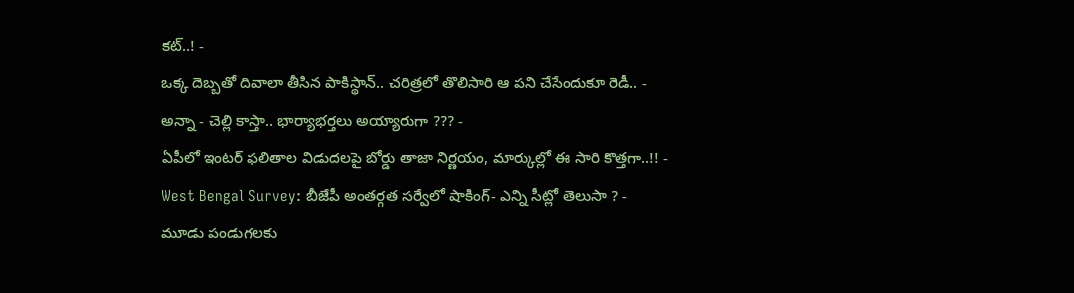కట్..! -
ఒక్క దెబ్బతో దివాలా తీసిన పాకిస్థాన్.. చరిత్రలో తొలిసారి ఆ పని చేసేందుకూ రెడీ.. -
అన్నా - చెల్లి కాస్తా.. భార్యాభర్తలు అయ్యారుగా ??? -
ఏపీలో ఇంటర్ ఫలితాల విడుదలపై బోర్డు తాజా నిర్ణయం, మార్కుల్లో ఈ సారి కొత్తగా..!! -
West Bengal Survey: బీజేపీ అంతర్గత సర్వేలో షాకింగ్- ఎన్ని సీట్లో తెలుసా ? -
మూడు పండుగలకు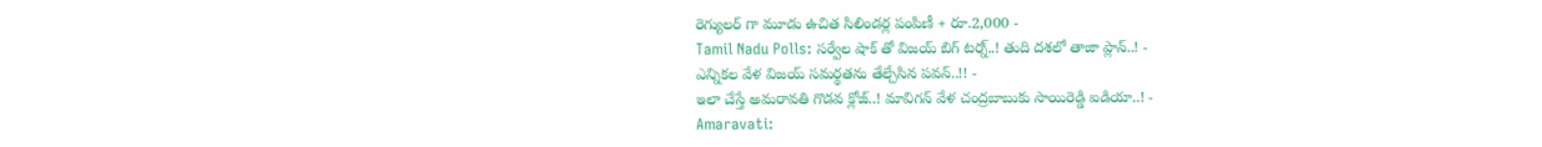రెగ్యులర్ గా మూడు ఉచిత సిలిండర్ల పంపిణీ + రూ.2,000 -
Tamil Nadu Polls: సర్వేల షాక్ తో విజయ్ బిగ్ టర్న్..! తుది దశలో తాజా ప్లాన్..! -
ఎన్నికల వేళ విజయ్ సమర్థతను తేల్చేసిన పవన్..!! -
ఇలా చేస్తే అమరావతి గొడవ క్లోజ్..! మావిగన్ వేళ చంద్రబాబుకు సాయిరెడ్డి ఐడియా..! -
Amaravati: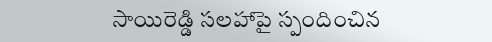సాయిరెడ్డి సలహాపై స్పందించిన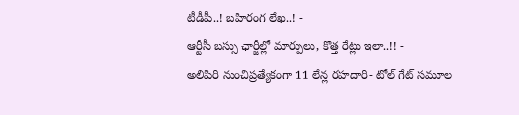టీడీపీ..! బహిరంగ లేఖ..! -
ఆర్టీసీ బస్సు ఛార్జీల్లో మార్పులు, కొత్త రేట్లు ఇలా..!! -
అలిపిరి నుంచిప్రత్యేకంగా 11 లేన్ల రహదారి- టోల్ గేట్ సమూల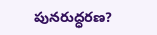పునరుద్ధరణ?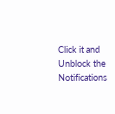Click it and Unblock the Notifications